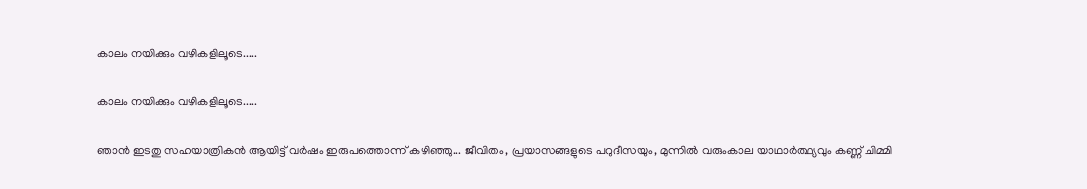കാലം നയിക്കും വഴികളിലൂടെ.....

കാലം നയിക്കും വഴികളിലൂടെ.....

ഞാൻ ഇടതു സഹയാത്രികൻ ആയിട്ട് വർഷം ഇരുപത്തൊന്ന് കഴിഞ്ഞു... ജീവിതം, പ്രയാസങ്ങളുടെ പറുദീസയും, മുന്നിൽ വരുംകാല യാഥാർത്ഥ്യവും കണ്ണ് ചിമ്മി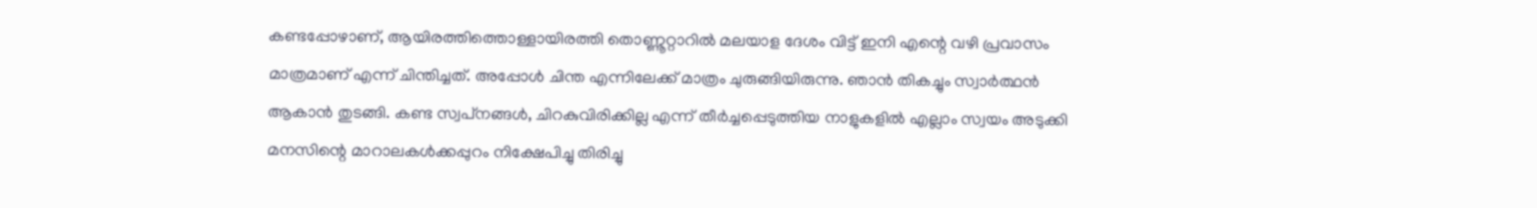കണ്ടപ്പോഴാണ്, ആയിരത്തിത്തൊള്ളായിരത്തി തൊണ്ണൂറ്റാറിൽ മലയാള ദേശം വിട്ട് ഇനി എന്റെ വഴി പ്രവാസം മാത്രമാണ് എന്ന് ചിന്തിച്ചത്. അപ്പോൾ ചിന്ത എന്നിലേക്ക് മാത്രം ചുരുങ്ങിയിരുന്നു. ഞാൻ തികച്ചും സ്വാർത്ഥൻ ആകാൻ തുടങ്ങി. കണ്ട സ്വപ്‌നങ്ങൾ, ചിറകുവിരിക്കില്ല എന്ന് തീർച്ചപ്പെടുത്തിയ നാളുകളിൽ എല്ലാം സ്വയം അടുക്കി മനസിന്റെ മാറാലകൾക്കപ്പുറം നിക്ഷേപിച്ചു തിരിച്ചു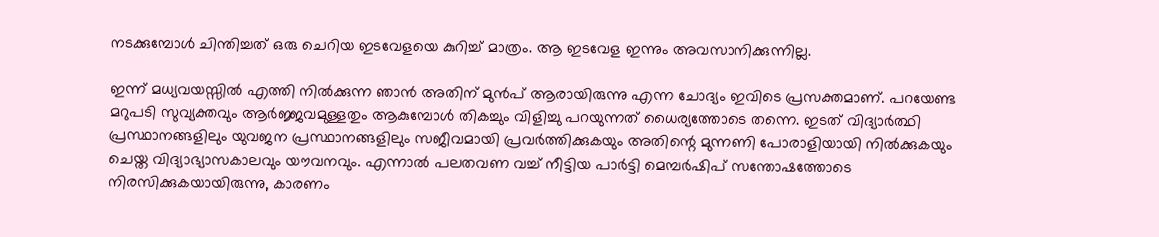നടക്കുമ്പോൾ ചിന്തിച്ചത് ഒരു ചെറിയ ഇടവേളയെ കുറിച്ച് മാത്രം. ആ ഇടവേള ഇന്നും അവസാനിക്കുന്നില്ല.

ഇന്ന് മധ്യവയസ്സിൽ എത്തി നിൽക്കുന്ന ഞാൻ അതിന് മുൻപ് ആരായിരുന്നു എന്ന ചോദ്യം ഇവിടെ പ്രസക്തമാണ്. പറയേണ്ട മറുപടി സുവ്യക്തവും ആർജ്ജവമുള്ളതും ആകുമ്പോൾ തികച്ചും വിളിച്ചു പറയുന്നത് ധൈര്യത്തോടെ തന്നെ. ഇടത് വിദ്യാർത്ഥി പ്രസ്ഥാനങ്ങളിലും യുവജന പ്രസ്ഥാനങ്ങളിലും സജീവമായി പ്രവർത്തിക്കുകയും അതിന്റെ മുന്നണി പോരാളിയായി നിൽക്കുകയും ചെയ്ത വിദ്യാഭ്യാസകാലവും യൗവനവും. എന്നാൽ പലതവണ വച്ച് നീട്ടിയ പാർട്ടി മെമ്പർഷിപ് സന്തോഷത്തോടെ നിരസിക്കുകയായിരുന്നു, കാരണം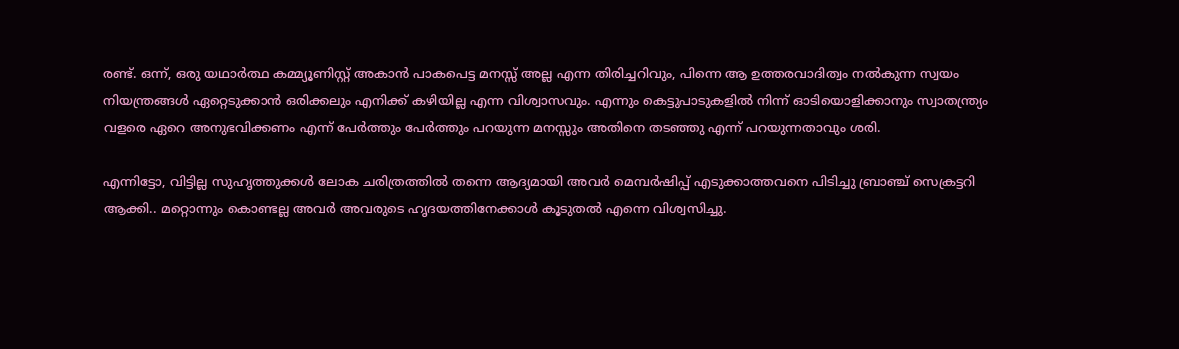രണ്ട്. ഒന്ന്, ഒരു യഥാർത്ഥ കമ്മ്യൂണിസ്റ്റ് അകാൻ പാകപെട്ട മനസ്സ് അല്ല എന്ന തിരിച്ചറിവും, പിന്നെ ആ ഉത്തരവാദിത്വം നൽകുന്ന സ്വയം നിയന്ത്രങ്ങൾ ഏറ്റെടുക്കാൻ ഒരിക്കലും എനിക്ക് കഴിയില്ല എന്ന വിശ്വാസവും. എന്നും കെട്ടുപാടുകളിൽ നിന്ന് ഓടിയൊളിക്കാനും സ്വാതന്ത്ര്യം വളരെ ഏറെ അനുഭവിക്കണം എന്ന് പേർത്തും പേർത്തും പറയുന്ന മനസ്സും അതിനെ തടഞ്ഞു എന്ന് പറയുന്നതാവും ശരി.

എന്നിട്ടോ, വിട്ടില്ല സുഹൃത്തുക്കൾ ലോക ചരിത്രത്തിൽ തന്നെ ആദ്യമായി അവർ മെമ്പർഷിപ്പ് എടുക്കാത്തവനെ പിടിച്ചു ബ്രാഞ്ച് സെക്രട്ടറി ആക്കി.. മറ്റൊന്നും കൊണ്ടല്ല അവർ അവരുടെ ഹൃദയത്തിനേക്കാൾ കൂടുതൽ എന്നെ വിശ്വസിച്ചു.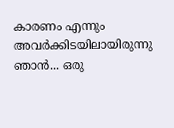കാരണം എന്നും അവർക്കിടയിലായിരുന്നു ഞാൻ... ഒരു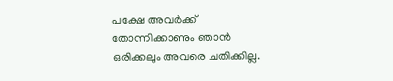പക്ഷേ അവർക്ക് തോന്നിക്കാണും ഞാൻ ഒരിക്കലും അവരെ ചതിക്കില്ല.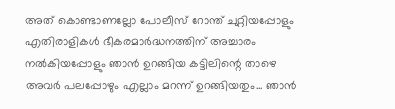അത് കൊണ്ടാണല്ലോ പോലീസ് റോന്ത് ചുറ്റിയപ്പോളും എതിരാളികൾ ഭീകരമാർദ്ധനത്തിന് അച്ചാരം നൽകിയപ്പോളും ഞാൻ ഉറങ്ങിയ കട്ടിലിന്റെ താഴെ അവർ പലപ്പോഴും എല്ലാം മറന്ന് ഉറങ്ങിയതും... ഞാൻ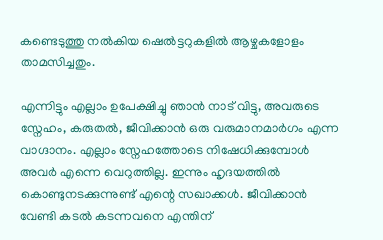കണ്ടെടുത്തു നൽകിയ ഷെൽട്ടറുകളിൽ ആഴ്ചകളോളം താമസിച്ചതും.

എന്നിട്ടും എല്ലാം ഉപേക്ഷിച്ചു ഞാൻ നാട് വിട്ടു, അവരുടെ സ്നേഹം, കരുതൽ, ജീവിക്കാൻ ഒരു വരുമാനമാർഗം എന്ന വാഗ്ദാനം. എല്ലാം സ്നേഹത്തോടെ നിഷേധിക്കുമ്പോൾ അവർ എന്നെ വെറുത്തില്ല. ഇന്നും ഹൃദയത്തിൽ കൊണ്ടുനടക്കുന്നുണ്ട് എന്റെ സഖാക്കൾ. ജീവിക്കാൻ വേണ്ടി കടൽ കടന്നവനെ എന്തിന്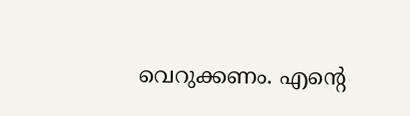വെറുക്കണം. എന്റെ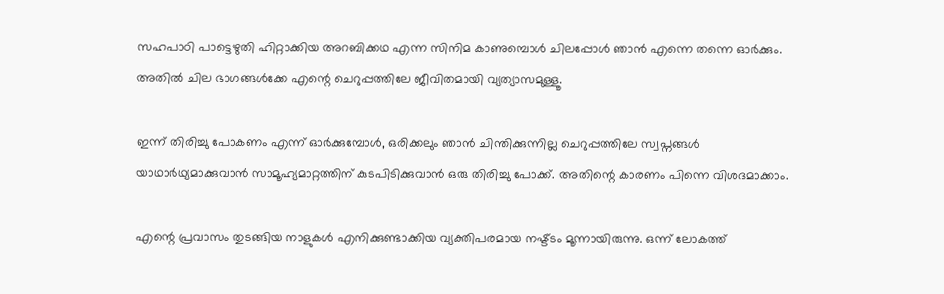സഹപാഠി പാട്ടെഴുതി ഹിറ്റാക്കിയ അറബിക്കഥ എന്ന സിനിമ കാണുമ്പൊൾ ചിലപ്പോൾ ഞാൻ എന്നെ തന്നെ ഓർക്കും. അതിൽ ചില ഭാഗങ്ങൾക്കേ എന്റെ ചെറുപ്പത്തിലേ ജീവിതമായി വ്യത്യാസമുള്ളൂ.

ഇന്ന് തിരിച്ചു പോകണം എന്ന് ഓർക്കുമ്പോൾ, ഒരിക്കലും ഞാൻ ചിന്തിക്കുന്നില്ല ചെറുപ്പത്തിലേ സ്വപ്നങ്ങൾ യാഥാർഥ്യമാക്കുവാൻ സാമൂഹ്യമാറ്റത്തിന് കുടപിടിക്കുവാൻ ഒരു തിരിച്ചു പോക്ക്. അതിന്റെ കാരണം പിന്നെ വിശദമാക്കാം.

എന്റെ പ്രവാസം തുടങ്ങിയ നാളുകൾ എനിക്കുണ്ടാക്കിയ വ്യക്തിപരമായ നഷ്ട്ടം മൂന്നായിരുന്നു. ഒന്ന് ലോകത്ത്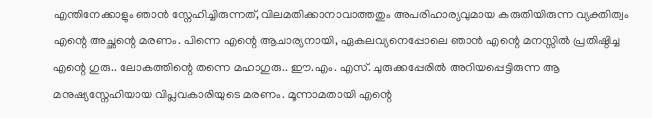എന്തിനേക്കാളും ഞാൻ സ്നേഹിച്ചിരുന്നത്, വിലമതിക്കാനാവാത്തതും അപരിഹാര്യവുമായ കരുതിയിരുന്ന വ്യക്തിത്വം എന്റെ അച്ഛന്റെ മരണം. പിന്നെ എന്റെ ആചാര്യനായി, ഏകലവ്യനെപ്പോലെ ഞാൻ എന്റെ മനസ്സിൽ പ്രതിഷ്ഠിച്ച എന്റെ ഗുരു.. ലോകത്തിന്റെ തന്നെ മഹാഗുരു.. ഈ.എം. എസ്. ചുരുക്കപ്പേരിൽ അറിയപ്പെട്ടിരുന്ന ആ മനുഷ്യസ്നേഹിയായ വിപ്ലവകാരിയുടെ മരണം. മൂന്നാമതായി എന്റെ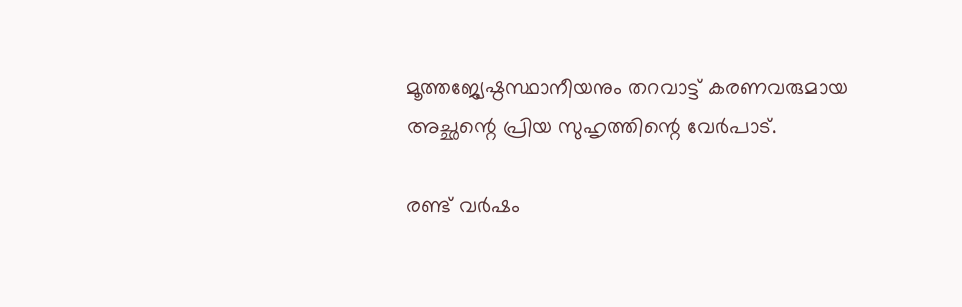മൂത്തജ്യേഷ്ഠസ്ഥാനീയനും തറവാട്ട് കരണവരുമായ അച്ഛന്റെ പ്രിയ സുഹൃത്തിന്റെ വേർപാട്.

രണ്ട് വർഷം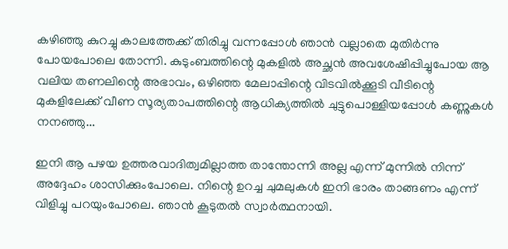കഴിഞ്ഞു കുറച്ചു കാലത്തേക്ക് തിരിച്ചു വന്നപ്പോൾ ഞാൻ വല്ലാതെ മുതിർന്നു പോയപോലെ തോന്നി. കുടുംബത്തിന്റെ മുകളിൽ അച്ഛൻ അവശേഷിപ്പിച്ചുപോയ ആ വലിയ തണലിന്റെ അഭാവം, ഒഴിഞ്ഞ മേലാപ്പിന്റെ വിടവിൽക്കൂടി വീടിന്റെ മുകളിലേക്ക് വീണ സൂര്യതാപത്തിന്റെ ആധിക്യത്തിൽ ചുട്ടുപൊള്ളിയപ്പോൾ കണ്ണുകൾ നനഞ്ഞു...

ഇനി ആ പഴയ ഉത്തരവാദിത്വമില്ലാത്ത താന്തോന്നി അല്ല എന്ന് മുന്നിൽ നിന്ന് അദ്ദേഹം ശാസിക്കുംപോലെ. നിന്റെ ഉറച്ച ചുമലുകൾ ഇനി ഭാരം താങ്ങണം എന്ന് വിളിച്ചു പറയുംപോലെ. ഞാൻ കൂടുതൽ സ്വാർത്ഥനായി.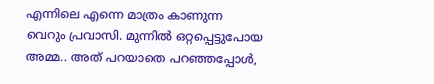എന്നിലെ എന്നെ മാത്രം കാണുന്ന വെറും പ്രവാസി. മുന്നിൽ ഒറ്റപ്പെട്ടുപോയ അമ്മ.. അത് പറയാതെ പറഞ്ഞപ്പോൾ,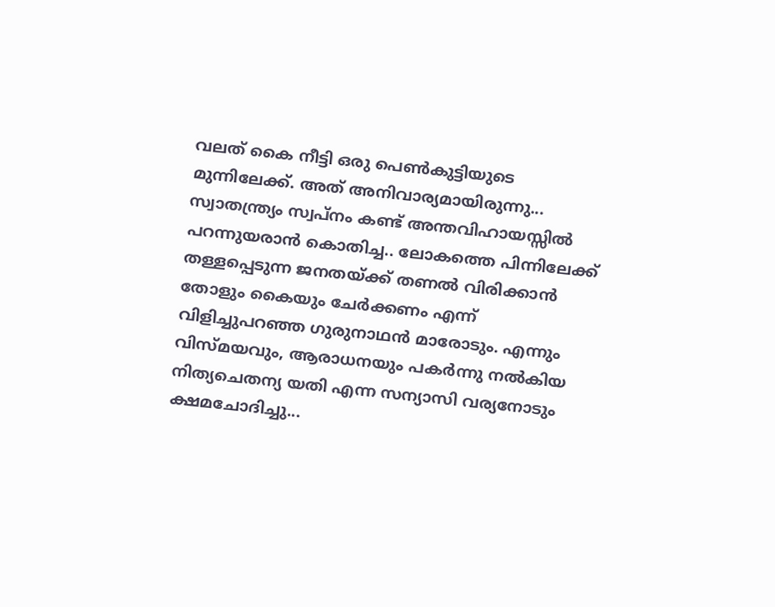വലത് കൈ നീട്ടി ഒരു പെൺകുട്ടിയുടെ മുന്നിലേക്ക്‌. അത് അനിവാര്യമായിരുന്നു... സ്വാതന്ത്ര്യം സ്വപ്നം കണ്ട് അന്തവിഹായസ്സിൽ പറന്നുയരാൻ കൊതിച്ച.. ലോകത്തെ പിന്നിലേക്ക് തള്ളപ്പെടുന്ന ജനതയ്ക്ക് തണൽ വിരിക്കാൻ തോളും കൈയും ചേർക്കണം എന്ന് വിളിച്ചുപറഞ്ഞ ഗുരുനാഥൻ മാരോടും. എന്നും വിസ്മയവും, ആരാധനയും പകർന്നു നൽകിയ നിത്യചെതന്യ യതി എന്ന സന്യാസി വര്യനോടും ക്ഷമചോദിച്ചു...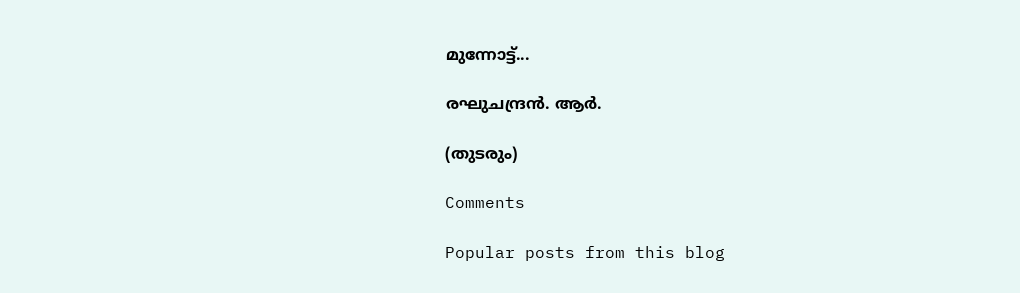മുന്നോട്ട്...

രഘുചന്ദ്രൻ. ആർ.

(തുടരും)

Comments

Popular posts from this blog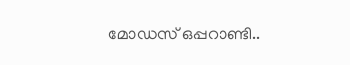മോഡസ് ഒപ്പറാണ്ടി..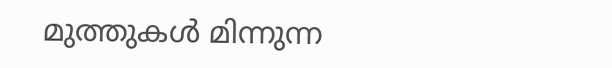മുത്തുകൾ മിന്നുന്ന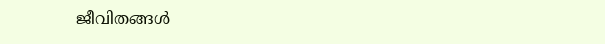ജീവിതങ്ങൾ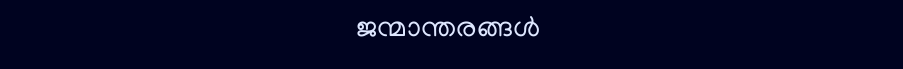ജന്മാന്തരങ്ങൾ